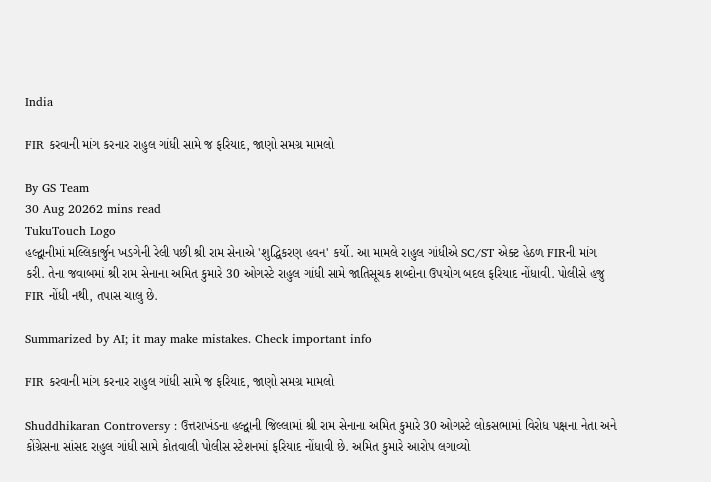India

FIR કરવાની માંગ કરનાર રાહુલ ગાંધી સામે જ ફરિયાદ, જાણો સમગ્ર મામલો

By GS Team
30 Aug 20262 mins read
TukuTouch Logo
હલ્દ્વાનીમાં મલ્લિકાર્જુન ખડગેની રેલી પછી શ્રી રામ સેનાએ 'શુદ્ધિકરણ હવન' કર્યો. આ મામલે રાહુલ ગાંધીએ SC/ST એક્ટ હેઠળ FIRની માંગ કરી. તેના જવાબમાં શ્રી રામ સેનાના અમિત કુમારે 30 ઓગસ્ટે રાહુલ ગાંધી સામે જાતિસૂચક શબ્દોના ઉપયોગ બદલ ફરિયાદ નોંધાવી. પોલીસે હજુ FIR નોંધી નથી, તપાસ ચાલુ છે.

Summarized by AI; it may make mistakes. Check important info

FIR કરવાની માંગ કરનાર રાહુલ ગાંધી સામે જ ફરિયાદ, જાણો સમગ્ર મામલો

Shuddhikaran Controversy : ઉત્તરાખંડના હલ્દ્વાની જિલ્લામાં શ્રી રામ સેનાના અમિત કુમારે 30 ઓગસ્ટે લોકસભામાં વિરોધ પક્ષના નેતા અને કોંગ્રેસના સાંસદ રાહુલ ગાંધી સામે કોતવાલી પોલીસ સ્ટેશનમાં ફરિયાદ નોંધાવી છે. અમિત કુમારે આરોપ લગાવ્યો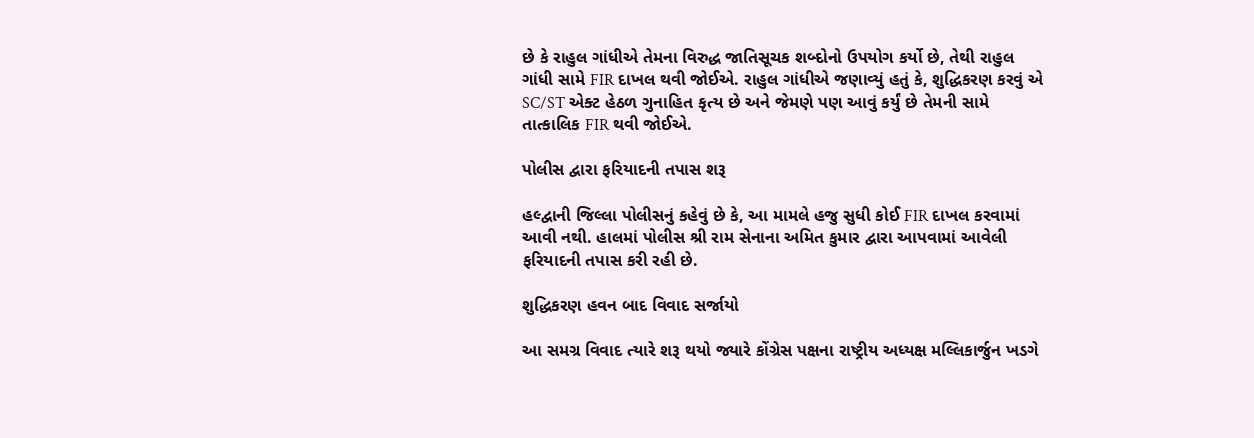છે કે રાહુલ ગાંધીએ તેમના વિરુદ્ધ જાતિસૂચક શબ્દોનો ઉપયોગ કર્યો છે, તેથી રાહુલ ગાંધી સામે FIR દાખલ થવી જોઈએ. રાહુલ ગાંધીએ જણાવ્યું હતું કે, શુદ્ધિકરણ કરવું એ SC/ST એક્ટ હેઠળ ગુનાહિત કૃત્ય છે અને જેમણે પણ આવું કર્યું છે તેમની સામે તાત્કાલિક FIR થવી જોઈએ.

પોલીસ દ્વારા ફરિયાદની તપાસ શરૂ

હલ્દ્વાની જિલ્લા પોલીસનું કહેવું છે કે, આ મામલે હજુ સુધી કોઈ FIR દાખલ કરવામાં આવી નથી. હાલમાં પોલીસ શ્રી રામ સેનાના અમિત કુમાર દ્વારા આપવામાં આવેલી ફરિયાદની તપાસ કરી રહી છે.

શુદ્ધિકરણ હવન બાદ વિવાદ સર્જાયો

આ સમગ્ર વિવાદ ત્યારે શરૂ થયો જ્યારે કોંગ્રેસ પક્ષના રાષ્ટ્રીય અધ્યક્ષ મલ્લિકાર્જુન ખડગે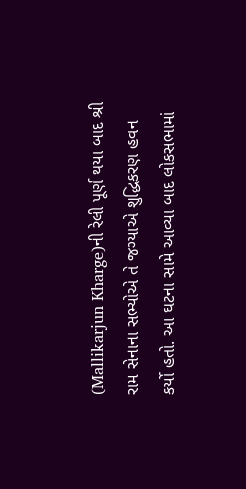(Mallikarjun Kharge)ની રેલી પૂર્ણ થયા બાદ શ્રી રામ સેનાના સભ્યોએ તે જગ્યાએ શુદ્ધિકરણ હવન કર્યો હતો. આ ઘટના સામે આવ્યા બાદ લોકસભામાં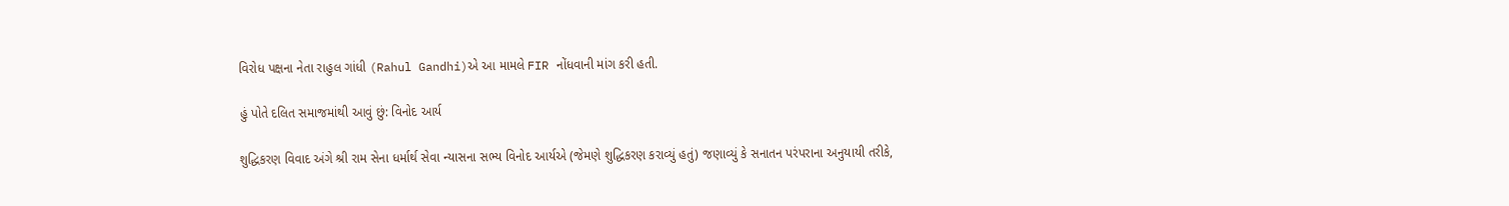વિરોધ પક્ષના નેતા રાહુલ ગાંધી (Rahul Gandhi)એ આ મામલે FIR નોંધવાની માંગ કરી હતી.

હું પોતે દલિત સમાજમાંથી આવું છું: વિનોદ આર્ય

શુદ્ધિકરણ વિવાદ અંગે શ્રી રામ સેના ધર્માર્થ સેવા ન્યાસના સભ્ય વિનોદ આર્યએ (જેમણે શુદ્ધિકરણ કરાવ્યું હતું) જણાવ્યું કે સનાતન પરંપરાના અનુયાયી તરીકે,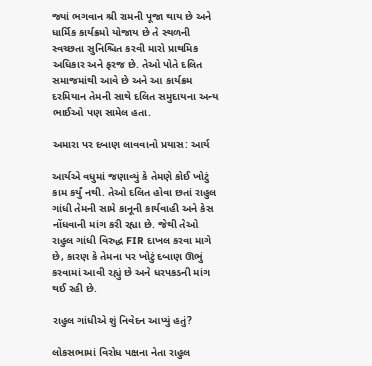જ્યાં ભગવાન શ્રી રામની પૂજા થાય છે અને ધાર્મિક કાર્યક્રમો યોજાય છે તે સ્થળની સ્વચ્છતા સુનિશ્ચિત કરવી મારો પ્રાથમિક અધિકાર અને ફરજ છે. તેઓ પોતે દલિત સમાજમાંથી આવે છે અને આ કાર્યક્રમ દરમિયાન તેમની સાથે દલિત સમુદાયના અન્ય ભાઈઓ પણ સામેલ હતા.

અમારા પર દબાણ લાવવાનો પ્રયાસ: આર્ય

આર્યએ વધુમાં જણાવ્યું કે તેમણે કોઈ ખોટું કામ કર્યું નથી. તેઓ દલિત હોવા છતાં રાહુલ ગાંધી તેમની સામે કાનૂની કાર્યવાહી અને કેસ નોંધવાની માંગ કરી રહ્યા છે. જેથી તેઓ રાહુલ ગાંધી વિરુદ્ધ FIR દાખલ કરવા માગે છે, કારણ કે તેમના પર ખોટું દબાણ ઊભું કરવામાં આવી રહ્યું છે અને ધરપકડની માંગ થઈ રહી છે.

રાહુલ ગાંધીએ શું નિવેદન આપ્યું હતું?

લોકસભામાં વિરોધ પક્ષના નેતા રાહુલ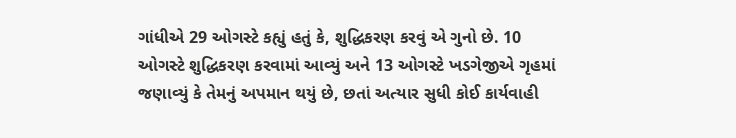ગાંધીએ 29 ઓગસ્ટે કહ્યું હતું કે, શુદ્ધિકરણ કરવું એ ગુનો છે. 10 ઓગસ્ટે શુદ્ધિકરણ કરવામાં આવ્યું અને 13 ઓગસ્ટે ખડગેજીએ ગૃહમાં જણાવ્યું કે તેમનું અપમાન થયું છે, છતાં અત્યાર સુધી કોઈ કાર્યવાહી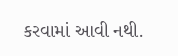કરવામાં આવી નથી.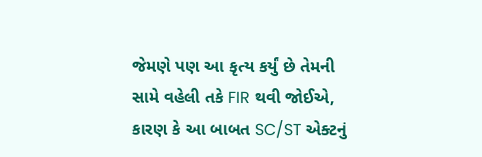જેમણે પણ આ કૃત્ય કર્યું છે તેમની સામે વહેલી તકે FIR થવી જોઈએ, કારણ કે આ બાબત SC/ST એક્ટનું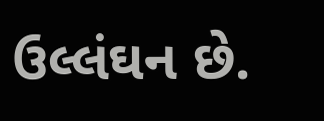ઉલ્લંઘન છે.